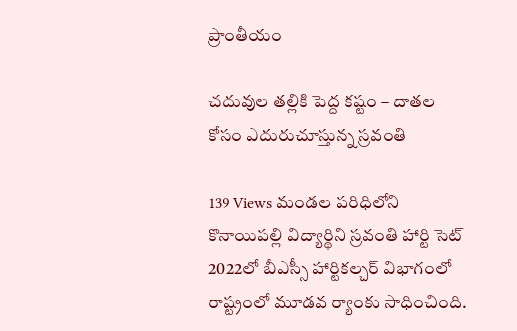ప్రాంతీయం

చదువుల తల్లికి పెద్ద కష్టం – దాతల కోసం ఎదురుచూస్తున్న స్రవంతి

139 Views మండల పరిధిలోని కొనాయిపల్లి విద్యార్థిని స్రవంతి హార్టి సెట్ 2022లో బీఎస్సీ హార్టికల్చర్ విభాగంలో రాష్ట్రంలో మూడవ ర్యాంకు సాధించింది.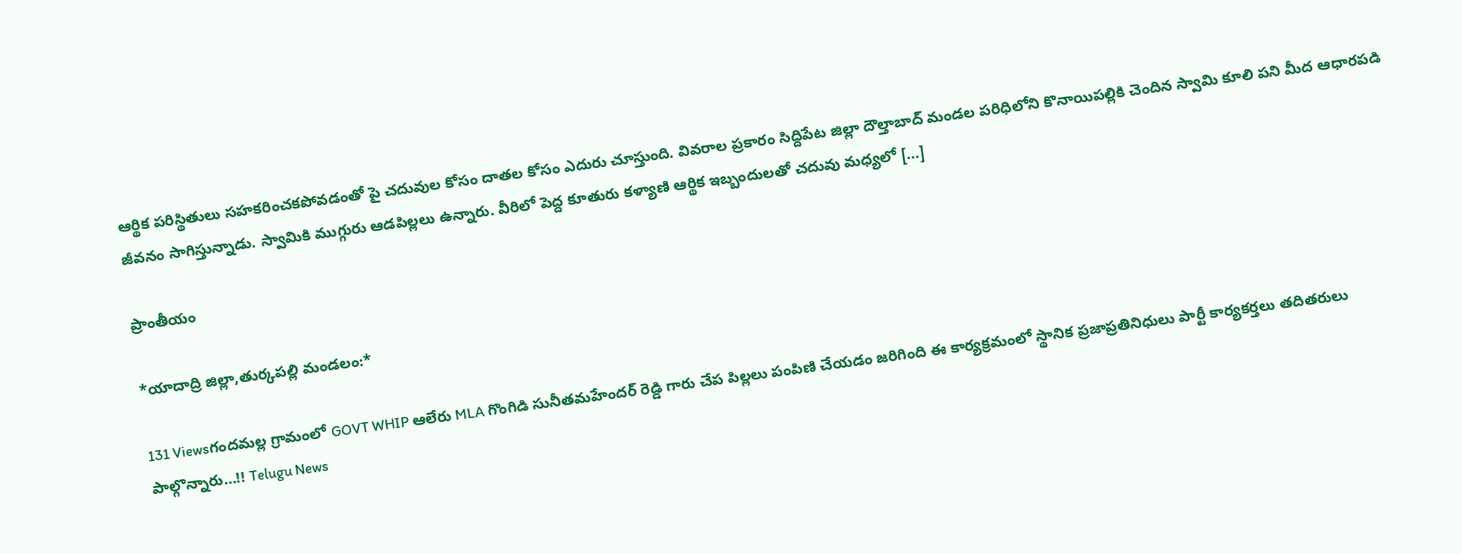ఆర్థిక పరిస్థితులు సహకరించకపోవడంతో పై చదువుల కోసం దాతల కోసం ఎదురు చూస్తుంది. వివరాల ప్రకారం సిద్దిపేట జిల్లా దౌల్తాబాద్ మండల పరిధిలోని కొనాయిపల్లికి చెందిన స్వామి కూలి పని మీద ఆధారపడి జీవనం సాగిస్తున్నాడు. స్వామికి ముగ్గురు ఆడపిల్లలు ఉన్నారు. వీరిలో పెద్ద కూతురు కళ్యాణి ఆర్థిక ఇబ్బందులతో చదువు మధ్యలో […]

ప్రాంతీయం

*యాదాద్రి జిల్లా,తుర్కపల్లి మండలం:*

131 Viewsగందమల్ల గ్రామంలో GOVT WHIP ఆలేరు MLA గొంగిడి సునీతమహేందర్ రెడ్డి గారు చేప పిల్లలు పంపిణి చేయడం జరిగింది ఈ కార్యక్రమంలో స్థానిక ప్రజాప్రతినిధులు పార్టీ కార్యకర్తలు తదితరులు పాల్గొన్నారు…!! Telugu News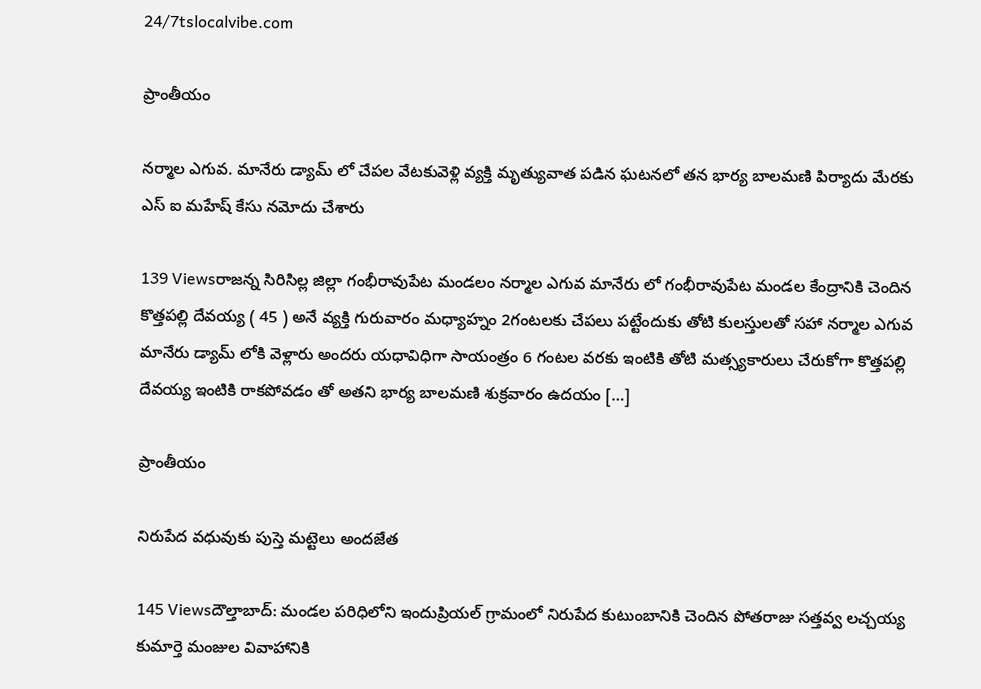24/7tslocalvibe.com

ప్రాంతీయం

నర్మాల ఎగువ. మానేరు డ్యామ్ లో చేపల వేటకువెళ్లి వ్యక్తి మృత్యువాత పడిన ఘటనలో తన భార్య బాలమణి పిర్యాదు మేరకు ఎస్ ఐ మహేష్ కేసు నమోదు చేశారు

139 Viewsరాజన్న సిరిసిల్ల జిల్లా గంభీరావుపేట మండలం నర్మాల ఎగువ మానేరు లో గంభీరావుపేట మండల కేంద్రానికి చెందిన కొత్తపల్లి దేవయ్య ( 45 ) అనే వ్యక్తి గురువారం మధ్యాహ్నం 2గంటలకు చేపలు పట్టేందుకు తోటి కులస్తులతో సహా నర్మాల ఎగువ మానేరు డ్యామ్ లోకి వెళ్లారు అందరు యధావిధిగా సాయంత్రం 6 గంటల వరకు ఇంటికి తోటి మత్స్యకారులు చేరుకోగా కొత్తపల్లి దేవయ్య ఇంటికి రాకపోవడం తో అతని భార్య బాలమణి శుక్రవారం ఉదయం […]

ప్రాంతీయం

నిరుపేద వధువుకు పుస్తె మట్టెలు అందజేత

145 Viewsదౌల్తాబాద్: మండల పరిధిలోని ఇందుప్రియల్ గ్రామంలో నిరుపేద కుటుంబానికి చెందిన పోతరాజు సత్తవ్వ లచ్చయ్య కుమార్తె మంజుల వివాహానికి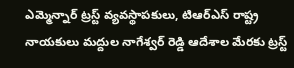ఎమ్మెన్నార్ ట్రస్ట్ వ్యవస్థాపకులు, టిఆర్ఎస్ రాష్ట్ర నాయకులు మద్దుల నాగేశ్వర్ రెడ్డి ఆదేశాల మేరకు ట్రస్ట్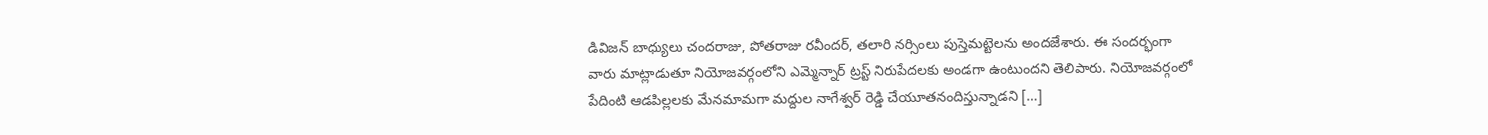డివిజన్ బాధ్యులు చందరాజు, పోతరాజు రవీందర్, తలారి నర్సింలు పుస్తెమట్టెలను అందజేశారు. ఈ సందర్భంగా వారు మాట్లాడుతూ నియోజవర్గంలోని ఎమ్మెన్నార్ ట్రస్ట్ నిరుపేదలకు అండగా ఉంటుందని తెలిపారు. నియోజవర్గంలో పేదింటి ఆడపిల్లలకు మేనమామగా మద్దుల నాగేశ్వర్ రెడ్డి చేయూతనందిస్తున్నాడని […]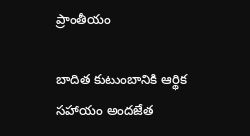ప్రాంతీయం

బాదిత కుటుంబానికి ఆర్థిక సహాయం అందజేత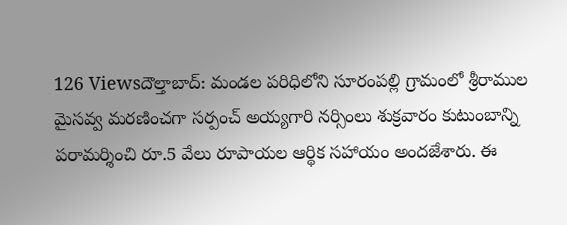126 Viewsదౌల్తాబాద్: మండల పరిధిలోని సూరంపల్లి గ్రామంలో శ్రీరాముల మైసవ్వ మరణించగా సర్పంచ్ అయ్యగారి నర్సింలు శుక్రవారం కుటుంబాన్ని పరామర్శించి రూ.5 వేలు రూపాయల ఆర్థిక సహాయం అందజేశారు. ఈ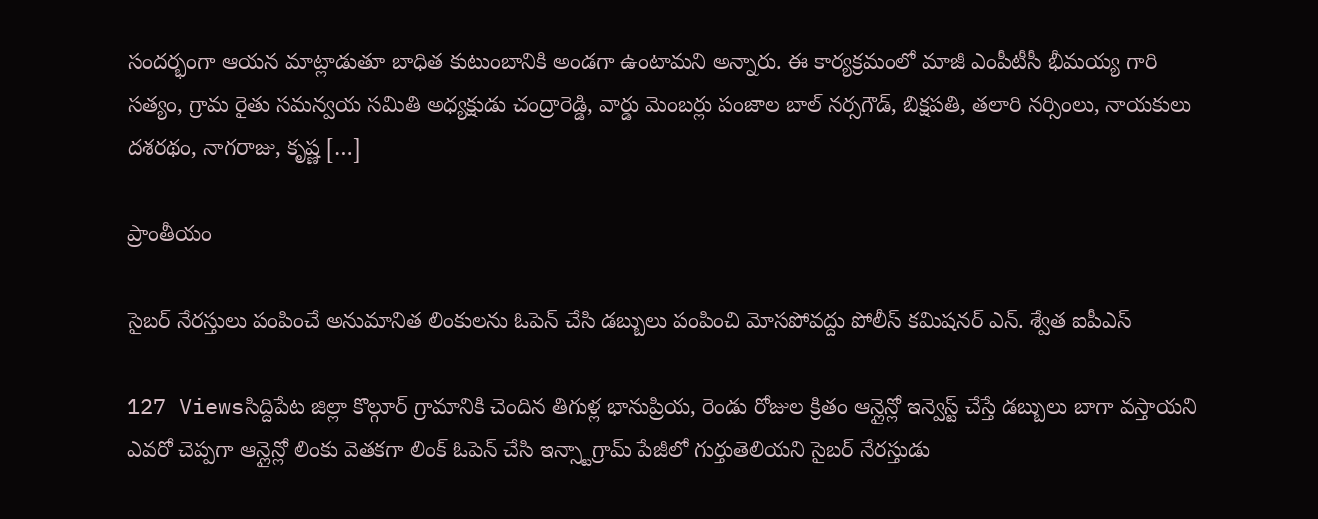సందర్భంగా ఆయన మాట్లాడుతూ బాధిత కుటుంబానికి అండగా ఉంటామని అన్నారు. ఈ కార్యక్రమంలో మాజీ ఎంపీటీసీ భీమయ్య గారి సత్యం, గ్రామ రైతు సమన్వయ సమితి అధ్యక్షుడు చంద్రారెడ్డి, వార్డు మెంబర్లు పంజాల బాల్ నర్సగౌడ్, బిక్షపతి, తలారి నర్సింలు, నాయకులు దశరథం, నాగరాజు, కృష్ణ […]

ప్రాంతీయం

సైబర్ నేరస్తులు పంపించే అనుమానిత లింకులను ఓపెన్ చేసి డబ్బులు పంపించి మోసపోవద్దు పోలీస్ కమిషనర్ ఎన్. శ్వేత ఐపీఎస్

127 Viewsసిద్దిపేట జిల్లా కొల్గూర్ గ్రామానికి చెందిన తిగుళ్ల భానుప్రియ, రెండు రోజుల క్రితం ఆన్లైన్లో ఇన్వెస్ట్ చేస్తే డబ్బులు బాగా వస్తాయని ఎవరో చెప్పగా ఆన్లైన్లో లింకు వెతకగా లింక్ ఓపెన్ చేసి ఇన్స్టాగ్రామ్ పేజీలో గుర్తుతెలియని సైబర్ నేరస్తుడు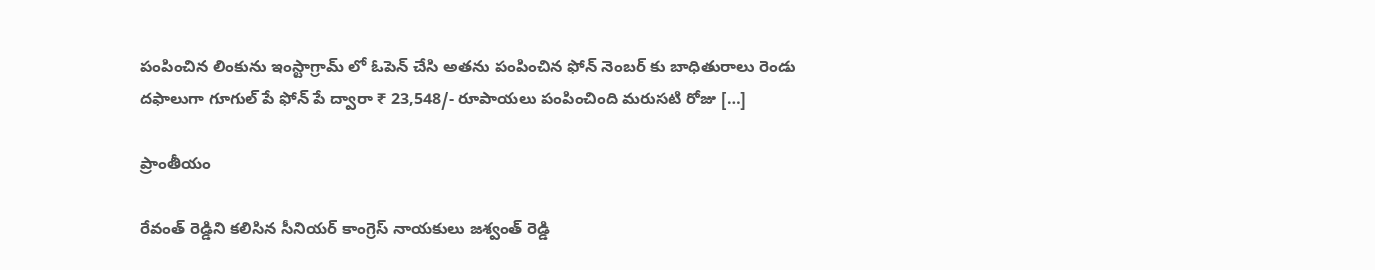పంపించిన లింకును ఇంస్టాగ్రామ్ లో ఓపెన్ చేసి అతను పంపించిన ఫోన్ నెంబర్ కు బాధితురాలు రెండు దఫాలుగా గూగుల్ పే ఫోన్ పే ద్వారా ₹ 23,548/- రూపాయలు పంపించింది మరుసటి రోజు […]

ప్రాంతీయం

రేవంత్ రెడ్డిని కలిసిన సీనియర్ కాంగ్రెస్ నాయకులు జశ్వంత్ రెడ్డి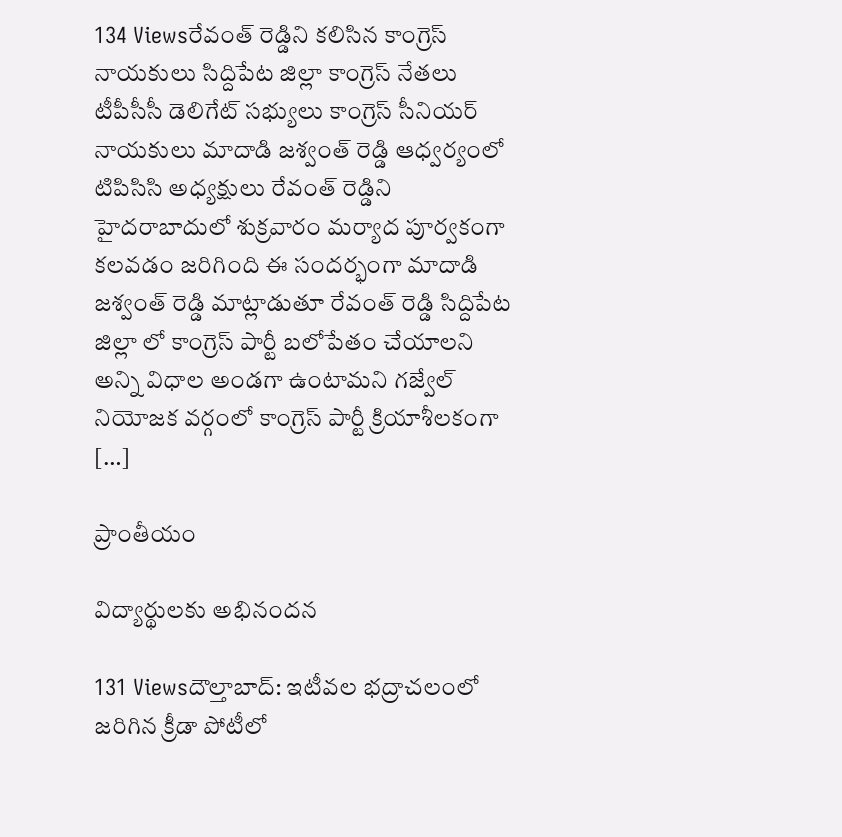134 Viewsరేవంత్ రెడ్డిని కలిసిన కాంగ్రెస్ నాయకులు సిద్దిపేట జిల్లా కాంగ్రెస్ నేతలు టీపీసీసీ డెలిగేట్ సభ్యులు కాంగ్రెస్ సీనియర్ నాయకులు మాదాడి జశ్వంత్ రెడ్డి ఆధ్వర్యంలో టిపిసిసి అధ్యక్షులు రేవంత్ రెడ్డిని హైదరాబాదులో శుక్రవారం మర్యాద పూర్వకంగా కలవడం జరిగింది ఈ సందర్భంగా మాదాడి జశ్వంత్ రెడ్డి మాట్లాడుతూ రేవంత్ రెడ్డి సిద్దిపేట జిల్లా లో కాంగ్రెస్ పార్టీ బలోపేతం చేయాలని అన్ని విధాల అండగా ఉంటామని గజ్వేల్ నియోజక వర్గంలో కాంగ్రెస్ పార్టీ క్రియాశీలకంగా […]

ప్రాంతీయం

విద్యార్థులకు అభినందన

131 Viewsదౌల్తాబాద్: ఇటీవల భద్రాచలంలో జరిగిన క్రీడా పోటీలో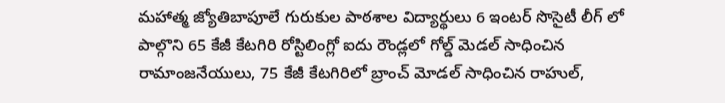మహాత్మ జ్యోతిబాపూలే గురుకుల పాఠశాల విద్యార్థులు 6 ఇంటర్ సొసైటీ లీగ్ లో పాల్గొని 65 కేజీ కేటగిరి రోస్టిలింగ్లో ఐదు రౌండ్లలో గోల్డ్ మెడల్ సాధించిన రామాంజనేయులు, 75 కేజీ కేటగిరిలో బ్రాంచ్ మోడల్ సాధించిన రాహుల్,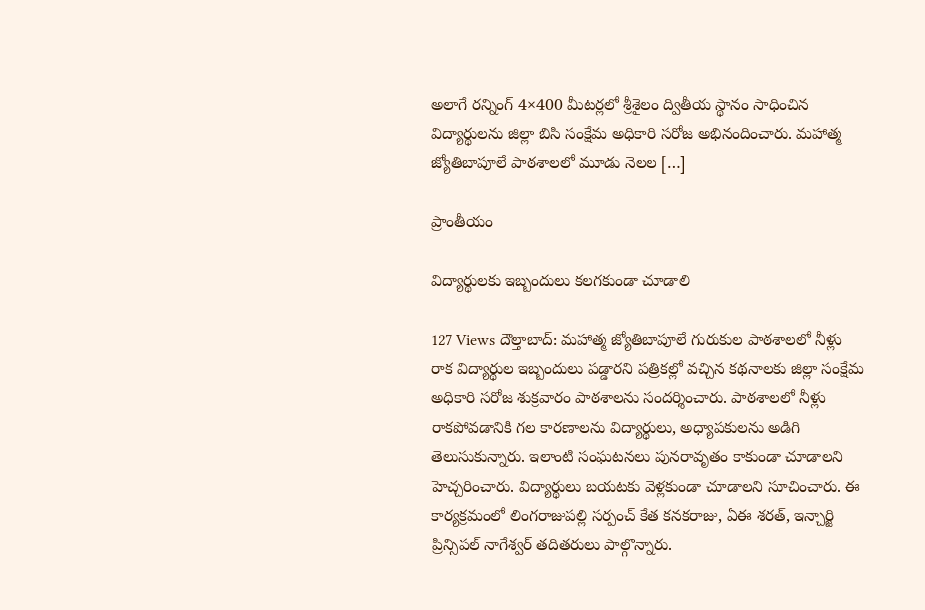అలాగే రన్నింగ్ 4×400 మీటర్లలో శ్రీశైలం ద్వితీయ స్థానం సాధించిన విద్యార్థులను జిల్లా బిసి సంక్షేమ అధికారి సరోజ అభినందించారు. మహాత్మ జ్యోతిబాపూలే పాఠశాలలో మూడు నెలల […]

ప్రాంతీయం

విద్యార్థులకు ఇబ్బందులు కలగకుండా చూడాలి

127 Views దౌల్తాబాద్: మహాత్మ జ్యోతిబాపూలే గురుకుల పాఠశాలలో నీళ్లు రాక విద్యార్థుల ఇబ్బందులు పడ్డారని పత్రికల్లో వచ్చిన కథనాలకు జిల్లా సంక్షేమ అధికారి సరోజ శుక్రవారం పాఠశాలను సందర్శించారు. పాఠశాలలో నీళ్లు రాకపోవడానికి గల కారణాలను విద్యార్థులు, అధ్యాపకులను అడిగి తెలుసుకున్నారు. ఇలాంటి సంఘటనలు పునరావృతం కాకుండా చూడాలని హెచ్చరించారు. విద్యార్థులు బయటకు వెళ్లకుండా చూడాలని సూచించారు. ఈ కార్యక్రమంలో లింగరాజుపల్లి సర్పంచ్ కేత కనకరాజు, ఏఈ శరత్, ఇన్చార్జి ప్రిన్సిపల్ నాగేశ్వర్ తదితరులు పాల్గొన్నారు.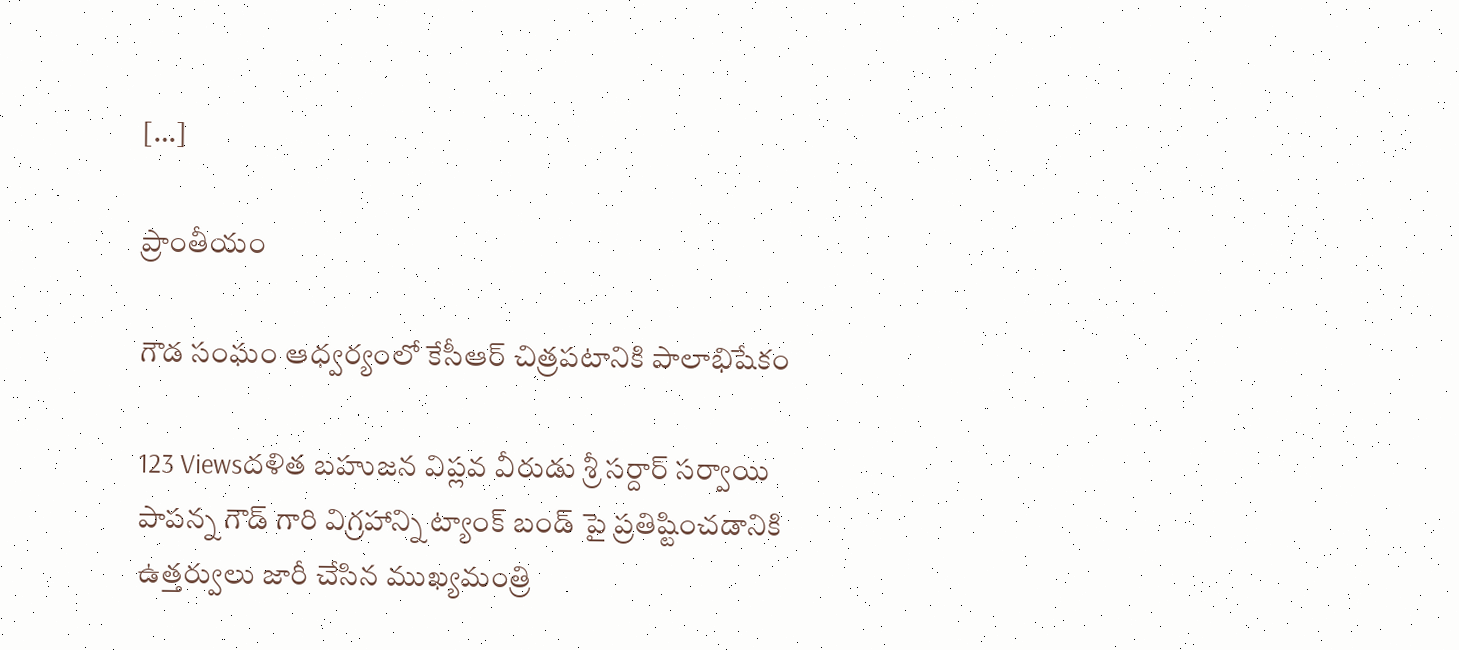[…]

ప్రాంతీయం

గౌడ సంఘం ఆధ్వర్యంలో కేసీఆర్ చిత్రపటానికి పాలాభిషేకం

123 Viewsదళిత బహుజన విప్లవ వీరుడు శ్రీ సర్దార్ సర్వాయి పాపన్న గౌడ్ గారి విగ్రహాన్ని ట్యాంక్ బండ్ పై ప్రతిష్టించడానికి ఉత్తర్వులు జారీ చేసిన ముఖ్యమంత్రి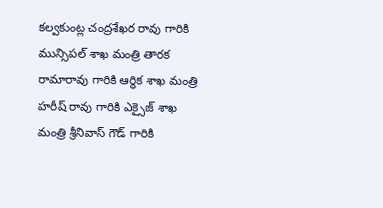కల్వకుంట్ల చంద్రశేఖర రావు గారికి మున్సిపల్ శాఖ మంత్రి తారక రామారావు గారికి ఆర్థిక శాఖ మంత్రి హరీష్ రావు గారికి ఎక్సైజ్ శాఖ మంత్రి శ్రీనివాస్ గౌడ్ గారికి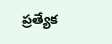ప్రత్యేక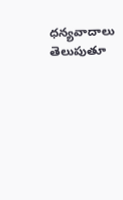ధన్యవాదాలు తెలుపుతూ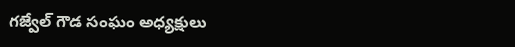గజ్వేల్ గౌడ సంఘం అధ్యక్షులు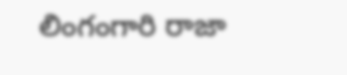లింగంగారి రాజా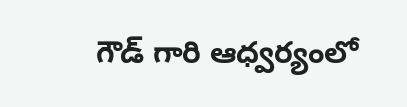గౌడ్ గారి ఆధ్వర్యంలో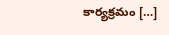కార్యక్రమం […]